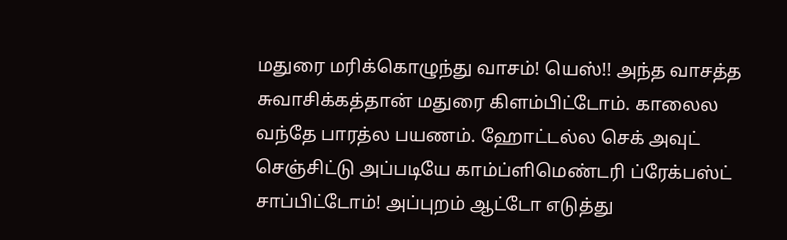மதுரை மரிக்கொழுந்து வாசம்! யெஸ்!! அந்த வாசத்த சுவாசிக்கத்தான் மதுரை கிளம்பிட்டோம். காலைல வந்தே பாரத்ல பயணம். ஹோட்டல்ல செக் அவுட் செஞ்சிட்டு அப்படியே காம்ப்ளிமெண்டரி ப்ரேக்பஸ்ட் சாப்பிட்டோம்! அப்புறம் ஆட்டோ எடுத்து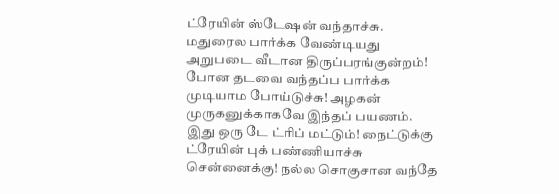ட்ரேயின் ஸ்டேஷன் வந்தாச்சு.
மதுரைல பார்க்க வேண்டியது அறுபடை வீடான திருப்பரங்குன்றம்! போன தடவை வந்தப்ப பார்க்க முடியாம போய்டுச்சு! அழகன் முருகனுக்காகவே இந்தப் பயணம். இது ஒரு டே ட்ரிப் மட்டும்! நைட்டுக்கு ட்ரேயின் புக் பண்ணியாச்சு சென்னைக்கு! நல்ல சொகுசான வந்தே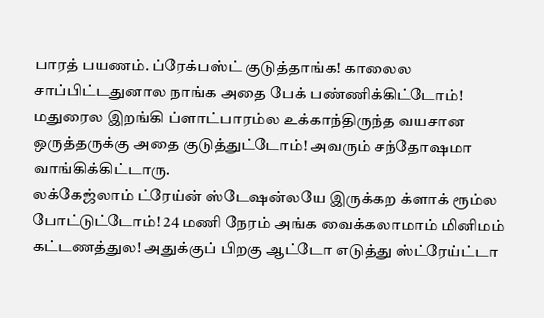பாரத் பயணம். ப்ரேக்பஸ்ட் குடுத்தாங்க! காலைல சாப்பிட்டதுனால நாங்க அதை பேக் பண்ணிக்கிட்டோம்! மதுரைல இறங்கி ப்ளாட்பாரம்ல உக்காந்திருந்த வயசான ஒருத்தருக்கு அதை குடுத்துட்டோம்! அவரும் சந்தோஷமா வாங்கிக்கிட்டாரு.
லக்கேஜ்லாம் ட்ரேய்ன் ஸ்டேஷன்லயே இருக்கற க்ளாக் ரூம்ல போட்டுட்டோம்! 24 மணி நேரம் அங்க வைக்கலாமாம் மினிமம் கட்டணத்துல! அதுக்குப் பிறகு ஆட்டோ எடுத்து ஸ்ட்ரேய்ட்டா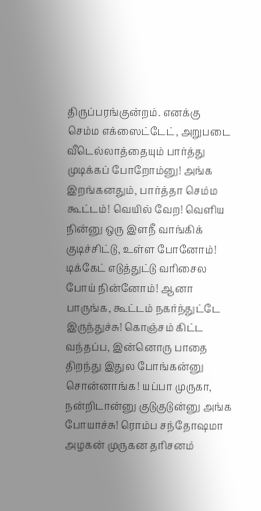திருப்பரங்குன்றம். எனக்கு செம்ம எக்ஸைட்டேட், அறுபடை வீடெல்லாத்தையும் பார்த்து முடிக்கப் போறோம்னு! அங்க இறங்கனதும், பார்த்தா செம்ம கூட்டம்! வெயில் வேற! வெளிய நின்னு ஒரு இளநீ வாங்கிக் குடிச்சிட்டு, உள்ள போனோம்! டிக்கேட் எடுத்துட்டு வரிசைல போய் நின்னோம்! ஆனா பாருங்க, கூட்டம் நகர்ந்துட்டே இருந்துச்சு! கொஞ்சம் கிட்ட வந்தப்ப, இன்னொரு பாதை திறந்து இதுல போங்கன்னு சொன்னாங்க! யப்பா முருகா, நன்றிடான்னு குடுகுடுன்னு அங்க போயாச்சு! ரொம்ப சந்தோஷமா அழகன் முருகன தரிசனம்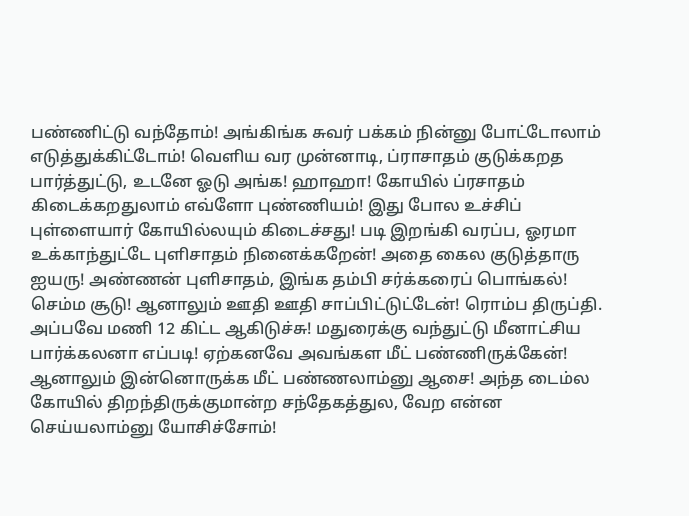பண்ணிட்டு வந்தோம்! அங்கிங்க சுவர் பக்கம் நின்னு போட்டோலாம் எடுத்துக்கிட்டோம்! வெளிய வர முன்னாடி, ப்ராசாதம் குடுக்கறத பார்த்துட்டு, உடனே ஓடு அங்க! ஹாஹா! கோயில் ப்ரசாதம் கிடைக்கறதுலாம் எவ்ளோ புண்ணியம்! இது போல உச்சிப் புள்ளையார் கோயில்லயும் கிடைச்சது! படி இறங்கி வரப்ப, ஓரமா உக்காந்துட்டே புளிசாதம் நினைக்கறேன்! அதை கைல குடுத்தாரு ஐயரு! அண்ணன் புளிசாதம், இங்க தம்பி சர்க்கரைப் பொங்கல்! செம்ம சூடு! ஆனாலும் ஊதி ஊதி சாப்பிட்டுட்டேன்! ரொம்ப திருப்தி.
அப்பவே மணி 12 கிட்ட ஆகிடுச்சு! மதுரைக்கு வந்துட்டு மீனாட்சிய பார்க்கலனா எப்படி! ஏற்கனவே அவங்கள மீட் பண்ணிருக்கேன்! ஆனாலும் இன்னொருக்க மீட் பண்ணலாம்னு ஆசை! அந்த டைம்ல கோயில் திறந்திருக்குமான்ற சந்தேகத்துல, வேற என்ன செய்யலாம்னு யோசிச்சோம்!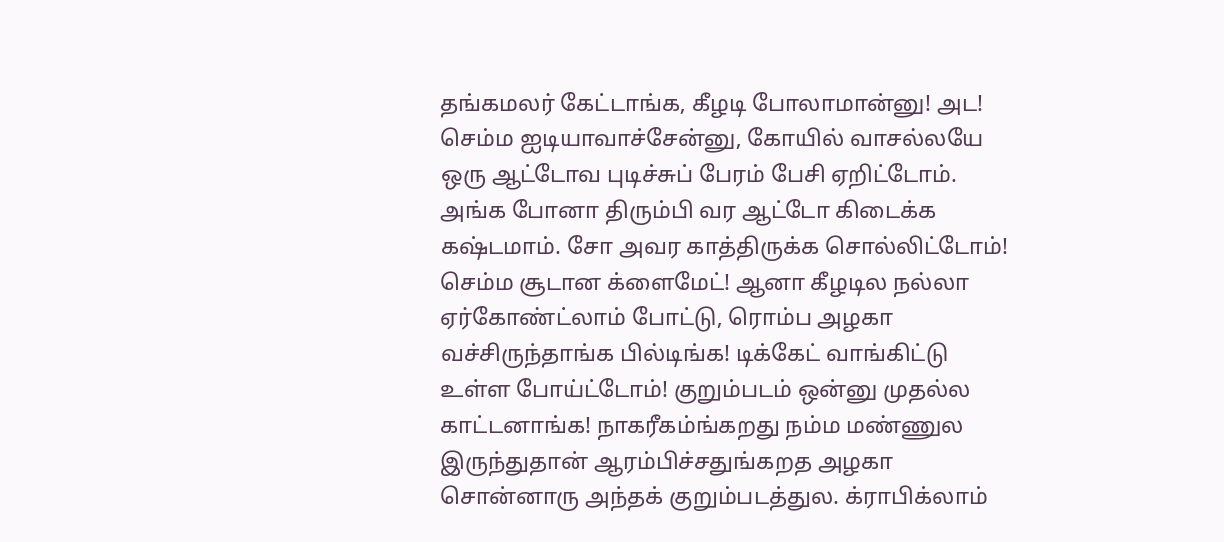தங்கமலர் கேட்டாங்க, கீழடி போலாமான்னு! அட! செம்ம ஐடியாவாச்சேன்னு, கோயில் வாசல்லயே ஒரு ஆட்டோவ புடிச்சுப் பேரம் பேசி ஏறிட்டோம். அங்க போனா திரும்பி வர ஆட்டோ கிடைக்க கஷ்டமாம். சோ அவர காத்திருக்க சொல்லிட்டோம்!
செம்ம சூடான க்ளைமேட்! ஆனா கீழடில நல்லா ஏர்கோண்ட்லாம் போட்டு, ரொம்ப அழகா வச்சிருந்தாங்க பில்டிங்க! டிக்கேட் வாங்கிட்டு உள்ள போய்ட்டோம்! குறும்படம் ஒன்னு முதல்ல காட்டனாங்க! நாகரீகம்ங்கறது நம்ம மண்ணுல இருந்துதான் ஆரம்பிச்சதுங்கறத அழகா சொன்னாரு அந்தக் குறும்படத்துல. க்ராபிக்லாம்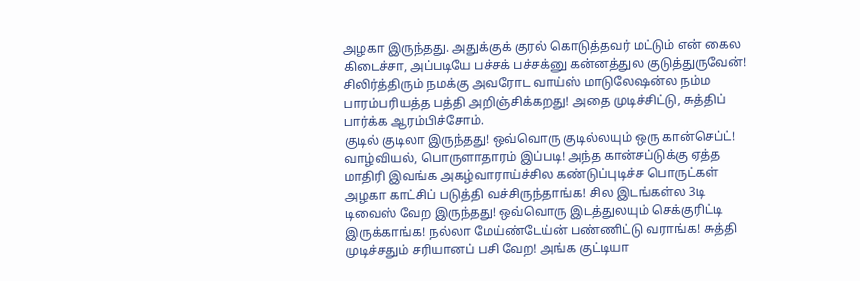அழகா இருந்தது. அதுக்குக் குரல் கொடுத்தவர் மட்டும் என் கைல கிடைச்சா, அப்படியே பச்சக் பச்சக்னு கன்னத்துல குடுத்துருவேன்! சிலிர்த்திரும் நமக்கு அவரோட வாய்ஸ் மாடுலேஷன்ல நம்ம பாரம்பரியத்த பத்தி அறிஞ்சிக்கறது! அதை முடிச்சிட்டு, சுத்திப் பார்க்க ஆரம்பிச்சோம்.
குடில் குடிலா இருந்தது! ஒவ்வொரு குடில்லயும் ஒரு கான்செப்ட்! வாழ்வியல், பொருளாதாரம் இப்படி! அந்த கான்சப்டுக்கு ஏத்த மாதிரி இவங்க அகழ்வாராய்ச்சில கண்டுப்புடிச்ச பொருட்கள் அழகா காட்சிப் படுத்தி வச்சிருந்தாங்க! சில இடங்கள்ல 3டி டிவைஸ் வேற இருந்தது! ஒவ்வொரு இடத்துலயும் செக்குரிட்டி இருக்காங்க! நல்லா மேய்ண்டேய்ன் பண்ணிட்டு வராங்க! சுத்தி முடிச்சதும் சரியானப் பசி வேற! அங்க குட்டியா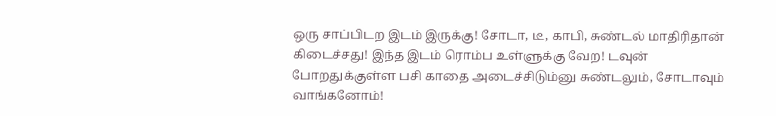ஒரு சாப்பிடற இடம் இருக்கு! சோடா, டீ, காபி, சுண்டல் மாதிரிதான் கிடைச்சது! இந்த இடம் ரொம்ப உள்ளுக்கு வேற! டவுன் போறதுக்குள்ள பசி காதை அடைச்சிடும்னு சுண்டலும், சோடாவும் வாங்கனோம்!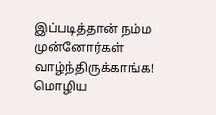இப்படித்தான் நம்ம முன்னோர்கள் வாழ்ந்திருக்காங்க! மொழிய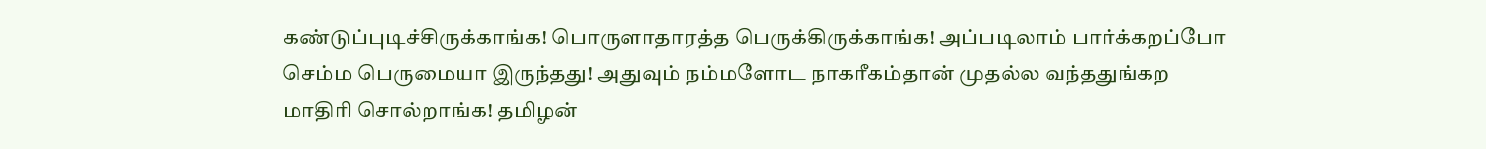கண்டுப்புடிச்சிருக்காங்க! பொருளாதாரத்த பெருக்கிருக்காங்க! அப்படிலாம் பார்க்கறப்போ செம்ம பெருமையா இருந்தது! அதுவும் நம்மளோட நாகரீகம்தான் முதல்ல வந்ததுங்கற மாதிரி சொல்றாங்க! தமிழன்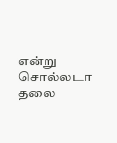என்று சொல்லடா தலை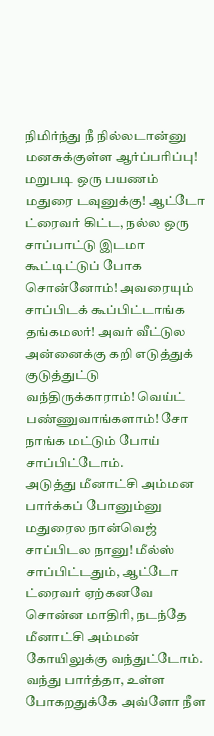நிமிர்ந்து நீ நில்லடான்னு மனசுக்குள்ள ஆர்ப்பரிப்பு!
மறுபடி ஒரு பயணம் மதுரை டவுனுக்கு! ஆட்டோ ட்ரைவர் கிட்ட, நல்ல ஒரு சாப்பாட்டு இடமா கூட்டிட்டுப் போக சொன்னோம்! அவரையும் சாப்பிடக் கூப்பிட்டாங்க தங்கமலர்! அவர் வீட்டுல அன்னைக்கு கறி எடுத்துக் குடுத்துட்டு வந்திருக்காராம்! வெய்ட் பண்ணுவாங்களாம்! சோ நாங்க மட்டும் போய் சாப்பிட்டோம்.
அடுத்து மீனாட்சி அம்மன பார்க்கப் போனும்னு மதுரைல நான்வெஜ் சாப்பிடல நானு! மீல்ஸ் சாப்பிட்டதும், ஆட்டோ ட்ரைவர் ஏற்கனவே சொன்ன மாதிரி, நடந்தே மீனாட்சி அம்மன் கோயிலுக்கு வந்துட்டோம். வந்து பார்த்தா, உள்ள போகறதுக்கே அவ்ளோ நீள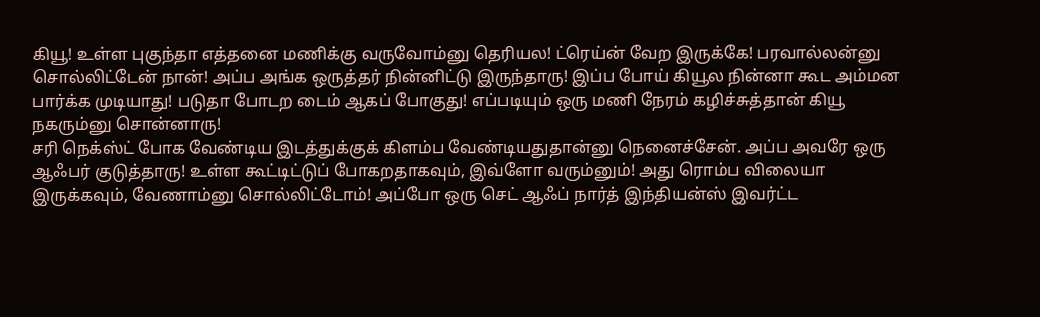கியூ! உள்ள புகுந்தா எத்தனை மணிக்கு வருவோம்னு தெரியல! ட்ரெய்ன் வேற இருக்கே! பரவால்லன்னு சொல்லிட்டேன் நான்! அப்ப அங்க ஒருத்தர் நின்னிட்டு இருந்தாரு! இப்ப போய் கியூல நின்னா கூட அம்மன பார்க்க முடியாது! படுதா போடற டைம் ஆகப் போகுது! எப்படியும் ஒரு மணி நேரம் கழிச்சுத்தான் கியூ நகரும்னு சொன்னாரு!
சரி நெக்ஸ்ட் போக வேண்டிய இடத்துக்குக் கிளம்ப வேண்டியதுதான்னு நெனைச்சேன். அப்ப அவரே ஒரு ஆஃபர் குடுத்தாரு! உள்ள கூட்டிட்டுப் போகறதாகவும், இவ்ளோ வரும்னும்! அது ரொம்ப விலையா இருக்கவும், வேணாம்னு சொல்லிட்டோம்! அப்போ ஒரு செட் ஆஃப் நார்த் இந்தியன்ஸ் இவர்ட்ட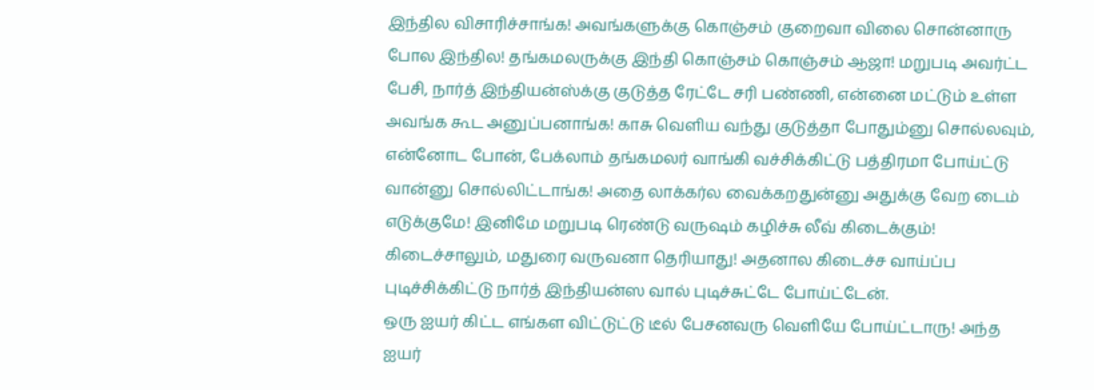இந்தில விசாரிச்சாங்க! அவங்களுக்கு கொஞ்சம் குறைவா விலை சொன்னாரு போல இந்தில! தங்கமலருக்கு இந்தி கொஞ்சம் கொஞ்சம் ஆஜா! மறுபடி அவர்ட்ட பேசி, நார்த் இந்தியன்ஸ்க்கு குடுத்த ரேட்டே சரி பண்ணி, என்னை மட்டும் உள்ள அவங்க கூட அனுப்பனாங்க! காசு வெளிய வந்து குடுத்தா போதும்னு சொல்லவும், என்னோட போன், பேக்லாம் தங்கமலர் வாங்கி வச்சிக்கிட்டு பத்திரமா போய்ட்டு வான்னு சொல்லிட்டாங்க! அதை லாக்கர்ல வைக்கறதுன்னு அதுக்கு வேற டைம் எடுக்குமே! இனிமே மறுபடி ரெண்டு வருஷம் கழிச்சு லீவ் கிடைக்கும்! கிடைச்சாலும், மதுரை வருவனா தெரியாது! அதனால கிடைச்ச வாய்ப்ப புடிச்சிக்கிட்டு நார்த் இந்தியன்ஸ வால் புடிச்சுட்டே போய்ட்டேன்.
ஒரு ஐயர் கிட்ட எங்கள விட்டுட்டு டீல் பேசனவரு வெளியே போய்ட்டாரு! அந்த ஐயர்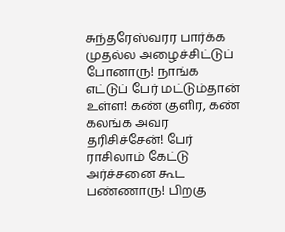சுந்தரேஸ்வரர பார்க்க முதல்ல அழைச்சிட்டுப் போனாரு! நாங்க எட்டுப் பேர் மட்டும்தான் உள்ள! கண் குளிர, கண் கலங்க அவர தரிசிச்சேன்! பேர் ராசிலாம் கேட்டு அர்ச்சனை கூட பண்ணாரு! பிறகு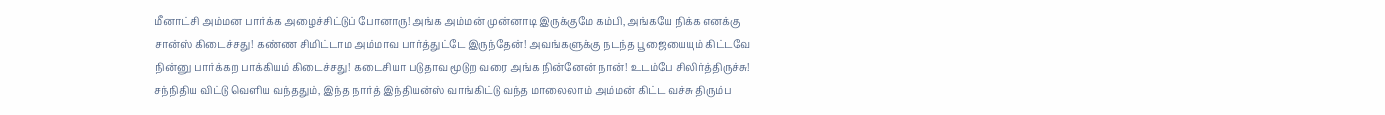மீனாட்சி அம்மன பார்க்க அழைச்சிட்டுப் போனாரு! அங்க அம்மன் முன்னாடி இருக்குமே கம்பி, அங்கயே நிக்க எனக்கு சான்ஸ் கிடைச்சது! கண்ண சிமிட்டாம அம்மாவ பார்த்துட்டே இருந்தேன்! அவங்களுக்கு நடந்த பூஜையையும் கிட்டவே நின்னு பார்க்கற பாக்கியம் கிடைச்சது! கடைசியா படுதாவ மூடுற வரை அங்க நின்னேன் நான்! உடம்பே சிலிர்த்திருச்சு! சந்நிதிய விட்டு வெளிய வந்ததும், இந்த நார்த் இந்தியன்ஸ் வாங்கிட்டு வந்த மாலைலாம் அம்மன் கிட்ட வச்சு திரும்ப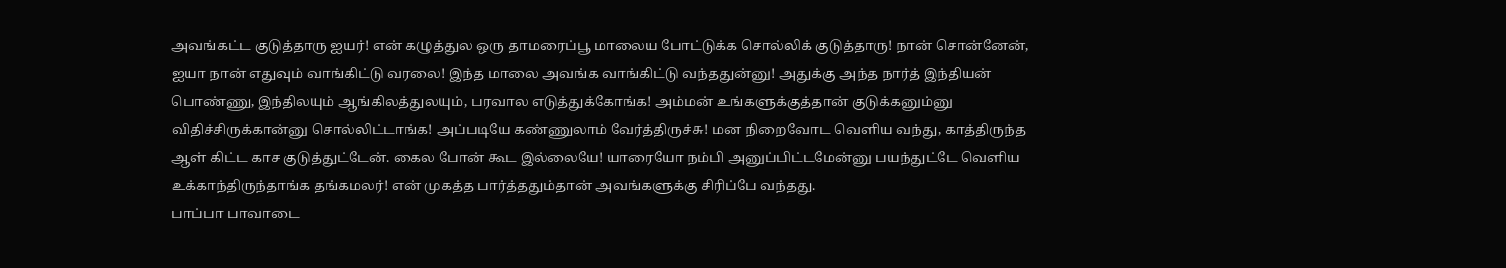அவங்கட்ட குடுத்தாரு ஐயர்! என் கழுத்துல ஒரு தாமரைப்பூ மாலைய போட்டுக்க சொல்லிக் குடுத்தாரு! நான் சொன்னேன், ஐயா நான் எதுவும் வாங்கிட்டு வரலை! இந்த மாலை அவங்க வாங்கிட்டு வந்ததுன்னு! அதுக்கு அந்த நார்த் இந்தியன் பொண்ணு, இந்திலயும் ஆங்கிலத்துலயும், பரவால எடுத்துக்கோங்க! அம்மன் உங்களுக்குத்தான் குடுக்கனும்னு விதிச்சிருக்கான்னு சொல்லிட்டாங்க! அப்படியே கண்ணுலாம் வேர்த்திருச்சு! மன நிறைவோட வெளிய வந்து, காத்திருந்த ஆள் கிட்ட காச குடுத்துட்டேன். கைல போன் கூட இல்லையே! யாரையோ நம்பி அனுப்பிட்டமேன்னு பயந்துட்டே வெளிய உக்காந்திருந்தாங்க தங்கமலர்! என் முகத்த பார்த்ததும்தான் அவங்களுக்கு சிரிப்பே வந்தது.
பாப்பா பாவாடை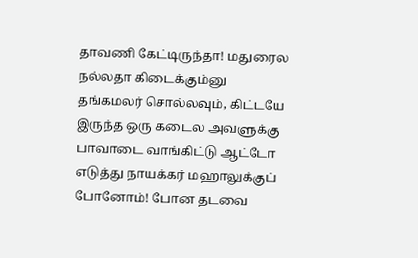தாவணி கேட்டிருந்தா! மதுரைல நல்லதா கிடைக்கும்னு தங்கமலர் சொல்லவும், கிட்டயே இருந்த ஒரு கடைல அவளுக்கு பாவாடை வாங்கிட்டு ஆட்டோ எடுத்து நாயக்கர் மஹாலுக்குப் போனோம்! போன தடவை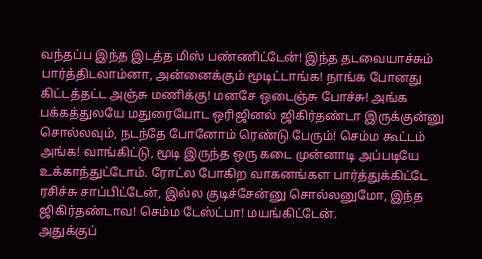வந்தப்ப இந்த இடத்த மிஸ் பண்ணிட்டேன்! இந்த தடவையாச்சும் பார்த்திடலாம்னா, அன்னைக்கும் மூடிட்டாங்க! நாங்க போனது கிட்டத்தட்ட அஞ்சு மணிக்கு! மனசே ஒடைஞ்சு போச்சு! அங்க பக்கத்துலயே மதுரையோட ஒரிஜினல் ஜிகிர்தண்டா இருக்குன்னு சொல்லவும், நடந்தே போனோம் ரெண்டு பேரும்! செம்ம கூட்டம் அங்க! வாங்கிட்டு, மூடி இருந்த ஒரு கடை முன்னாடி அப்படியே உக்காந்துட்டோம். ரோட்ல போகிற வாகனங்கள பார்த்துக்கிட்டே ரசிச்சு சாப்பிட்டேன், இல்ல குடிச்சேன்னு சொல்லனுமோ, இந்த ஜிகிர்தண்டாவ! செம்ம டேஸ்ட்பா! மயங்கிட்டேன்.
அதுக்குப்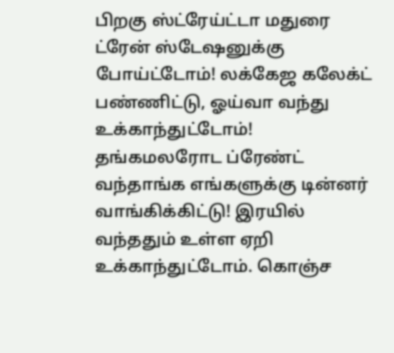பிறகு ஸ்ட்ரேய்ட்டா மதுரை ட்ரேன் ஸ்டேஷனுக்கு போய்ட்டோம்! லக்கேஜ கலேக்ட் பண்ணிட்டு, ஓய்வா வந்து உக்காந்துட்டோம்! தங்கமலரோட ப்ரேண்ட் வந்தாங்க எங்களுக்கு டின்னர் வாங்கிக்கிட்டு! இரயில் வந்ததும் உள்ள ஏறி உக்காந்துட்டோம். கொஞ்ச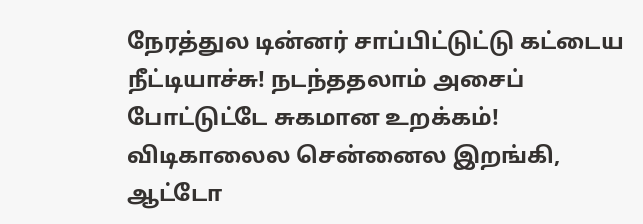நேரத்துல டின்னர் சாப்பிட்டுட்டு கட்டைய நீட்டியாச்சு! நடந்ததலாம் அசைப் போட்டுட்டே சுகமான உறக்கம்! விடிகாலைல சென்னைல இறங்கி, ஆட்டோ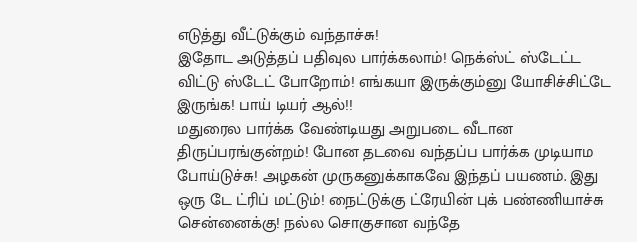எடுத்து வீட்டுக்கும் வந்தாச்சு!
இதோட அடுத்தப் பதிவுல பார்க்கலாம்! நெக்ஸ்ட் ஸ்டேட்ட விட்டு ஸ்டேட் போறோம்! எங்கயா இருக்கும்னு யோசிச்சிட்டே இருங்க! பாய் டியர் ஆல்!!
மதுரைல பார்க்க வேண்டியது அறுபடை வீடான திருப்பரங்குன்றம்! போன தடவை வந்தப்ப பார்க்க முடியாம போய்டுச்சு! அழகன் முருகனுக்காகவே இந்தப் பயணம். இது ஒரு டே ட்ரிப் மட்டும்! நைட்டுக்கு ட்ரேயின் புக் பண்ணியாச்சு சென்னைக்கு! நல்ல சொகுசான வந்தே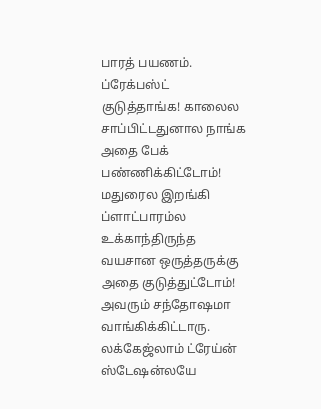பாரத் பயணம். ப்ரேக்பஸ்ட் குடுத்தாங்க! காலைல சாப்பிட்டதுனால நாங்க அதை பேக் பண்ணிக்கிட்டோம்! மதுரைல இறங்கி ப்ளாட்பாரம்ல உக்காந்திருந்த வயசான ஒருத்தருக்கு அதை குடுத்துட்டோம்! அவரும் சந்தோஷமா வாங்கிக்கிட்டாரு.
லக்கேஜ்லாம் ட்ரேய்ன் ஸ்டேஷன்லயே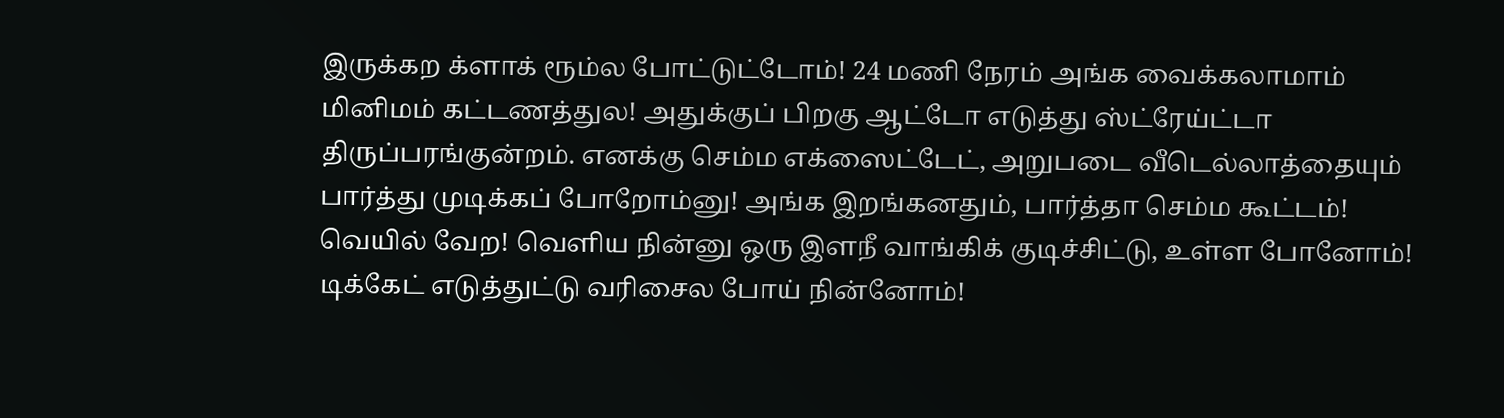இருக்கற க்ளாக் ரூம்ல போட்டுட்டோம்! 24 மணி நேரம் அங்க வைக்கலாமாம் மினிமம் கட்டணத்துல! அதுக்குப் பிறகு ஆட்டோ எடுத்து ஸ்ட்ரேய்ட்டா திருப்பரங்குன்றம். எனக்கு செம்ம எக்ஸைட்டேட், அறுபடை வீடெல்லாத்தையும் பார்த்து முடிக்கப் போறோம்னு! அங்க இறங்கனதும், பார்த்தா செம்ம கூட்டம்! வெயில் வேற! வெளிய நின்னு ஒரு இளநீ வாங்கிக் குடிச்சிட்டு, உள்ள போனோம்! டிக்கேட் எடுத்துட்டு வரிசைல போய் நின்னோம்!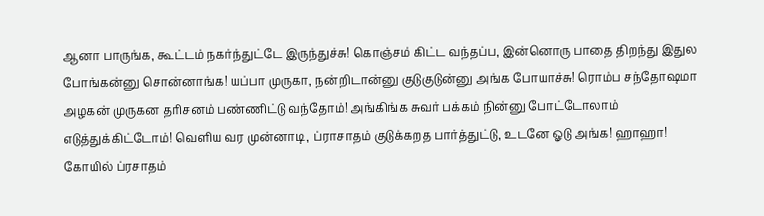ஆனா பாருங்க, கூட்டம் நகர்ந்துட்டே இருந்துச்சு! கொஞ்சம் கிட்ட வந்தப்ப, இன்னொரு பாதை திறந்து இதுல போங்கன்னு சொன்னாங்க! யப்பா முருகா, நன்றிடான்னு குடுகுடுன்னு அங்க போயாச்சு! ரொம்ப சந்தோஷமா அழகன் முருகன தரிசனம் பண்ணிட்டு வந்தோம்! அங்கிங்க சுவர் பக்கம் நின்னு போட்டோலாம் எடுத்துக்கிட்டோம்! வெளிய வர முன்னாடி, ப்ராசாதம் குடுக்கறத பார்த்துட்டு, உடனே ஓடு அங்க! ஹாஹா! கோயில் ப்ரசாதம்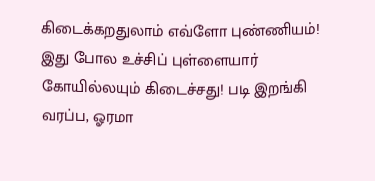கிடைக்கறதுலாம் எவ்ளோ புண்ணியம்! இது போல உச்சிப் புள்ளையார் கோயில்லயும் கிடைச்சது! படி இறங்கி வரப்ப, ஓரமா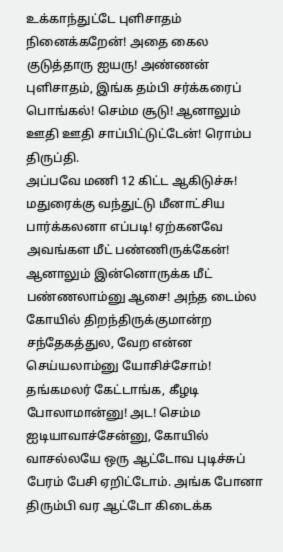உக்காந்துட்டே புளிசாதம் நினைக்கறேன்! அதை கைல குடுத்தாரு ஐயரு! அண்ணன் புளிசாதம், இங்க தம்பி சர்க்கரைப் பொங்கல்! செம்ம சூடு! ஆனாலும் ஊதி ஊதி சாப்பிட்டுட்டேன்! ரொம்ப திருப்தி.
அப்பவே மணி 12 கிட்ட ஆகிடுச்சு! மதுரைக்கு வந்துட்டு மீனாட்சிய பார்க்கலனா எப்படி! ஏற்கனவே அவங்கள மீட் பண்ணிருக்கேன்! ஆனாலும் இன்னொருக்க மீட் பண்ணலாம்னு ஆசை! அந்த டைம்ல கோயில் திறந்திருக்குமான்ற சந்தேகத்துல, வேற என்ன செய்யலாம்னு யோசிச்சோம்! தங்கமலர் கேட்டாங்க, கீழடி போலாமான்னு! அட! செம்ம ஐடியாவாச்சேன்னு, கோயில் வாசல்லயே ஒரு ஆட்டோவ புடிச்சுப் பேரம் பேசி ஏறிட்டோம். அங்க போனா திரும்பி வர ஆட்டோ கிடைக்க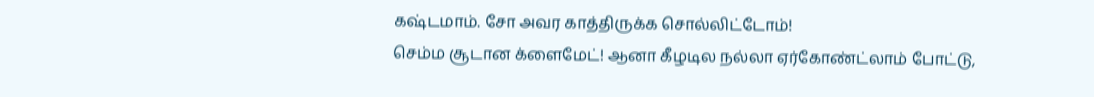கஷ்டமாம். சோ அவர காத்திருக்க சொல்லிட்டோம்!
செம்ம சூடான க்ளைமேட்! ஆனா கீழடில நல்லா ஏர்கோண்ட்லாம் போட்டு,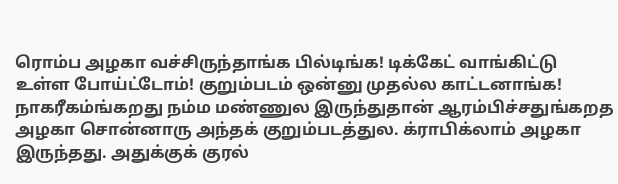ரொம்ப அழகா வச்சிருந்தாங்க பில்டிங்க! டிக்கேட் வாங்கிட்டு உள்ள போய்ட்டோம்! குறும்படம் ஒன்னு முதல்ல காட்டனாங்க! நாகரீகம்ங்கறது நம்ம மண்ணுல இருந்துதான் ஆரம்பிச்சதுங்கறத அழகா சொன்னாரு அந்தக் குறும்படத்துல. க்ராபிக்லாம் அழகா இருந்தது. அதுக்குக் குரல்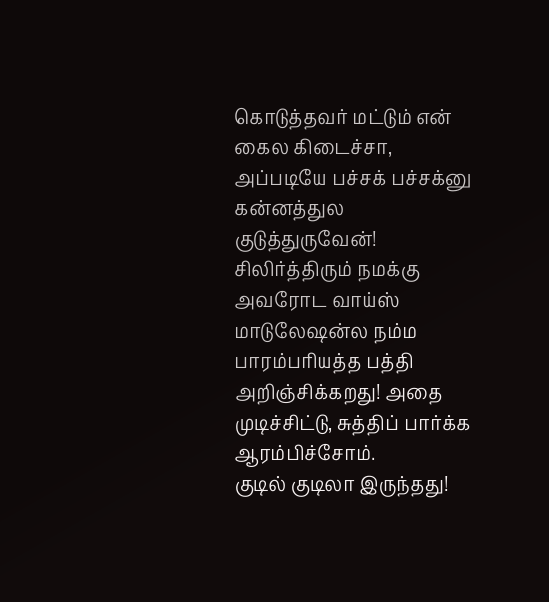கொடுத்தவர் மட்டும் என் கைல கிடைச்சா, அப்படியே பச்சக் பச்சக்னு கன்னத்துல குடுத்துருவேன்! சிலிர்த்திரும் நமக்கு அவரோட வாய்ஸ் மாடுலேஷன்ல நம்ம பாரம்பரியத்த பத்தி அறிஞ்சிக்கறது! அதை முடிச்சிட்டு, சுத்திப் பார்க்க ஆரம்பிச்சோம்.
குடில் குடிலா இருந்தது!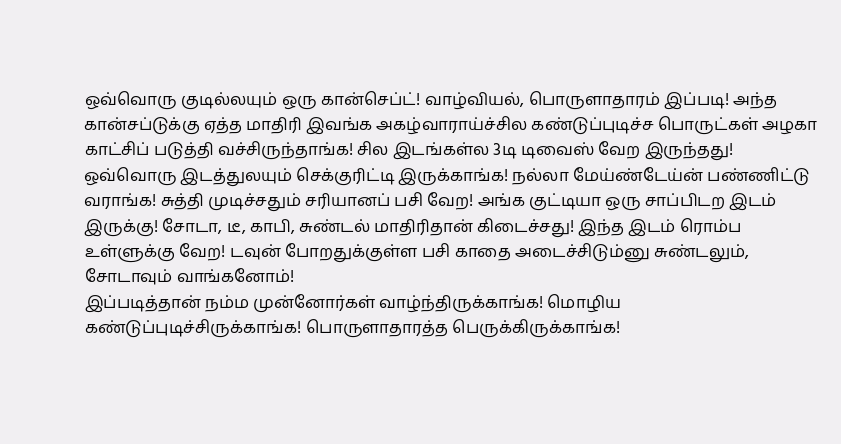ஒவ்வொரு குடில்லயும் ஒரு கான்செப்ட்! வாழ்வியல், பொருளாதாரம் இப்படி! அந்த கான்சப்டுக்கு ஏத்த மாதிரி இவங்க அகழ்வாராய்ச்சில கண்டுப்புடிச்ச பொருட்கள் அழகா காட்சிப் படுத்தி வச்சிருந்தாங்க! சில இடங்கள்ல 3டி டிவைஸ் வேற இருந்தது! ஒவ்வொரு இடத்துலயும் செக்குரிட்டி இருக்காங்க! நல்லா மேய்ண்டேய்ன் பண்ணிட்டு வராங்க! சுத்தி முடிச்சதும் சரியானப் பசி வேற! அங்க குட்டியா ஒரு சாப்பிடற இடம் இருக்கு! சோடா, டீ, காபி, சுண்டல் மாதிரிதான் கிடைச்சது! இந்த இடம் ரொம்ப உள்ளுக்கு வேற! டவுன் போறதுக்குள்ள பசி காதை அடைச்சிடும்னு சுண்டலும், சோடாவும் வாங்கனோம்!
இப்படித்தான் நம்ம முன்னோர்கள் வாழ்ந்திருக்காங்க! மொழிய கண்டுப்புடிச்சிருக்காங்க! பொருளாதாரத்த பெருக்கிருக்காங்க!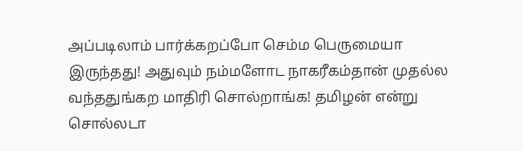அப்படிலாம் பார்க்கறப்போ செம்ம பெருமையா இருந்தது! அதுவும் நம்மளோட நாகரீகம்தான் முதல்ல வந்ததுங்கற மாதிரி சொல்றாங்க! தமிழன் என்று சொல்லடா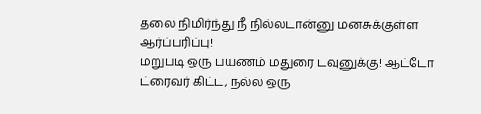தலை நிமிர்ந்து நீ நில்லடான்னு மனசுக்குள்ள ஆர்ப்பரிப்பு!
மறுபடி ஒரு பயணம் மதுரை டவுனுக்கு! ஆட்டோ ட்ரைவர் கிட்ட, நல்ல ஒரு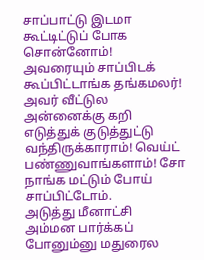சாப்பாட்டு இடமா கூட்டிட்டுப் போக சொன்னோம்! அவரையும் சாப்பிடக் கூப்பிட்டாங்க தங்கமலர்! அவர் வீட்டுல அன்னைக்கு கறி எடுத்துக் குடுத்துட்டு வந்திருக்காராம்! வெய்ட் பண்ணுவாங்களாம்! சோ நாங்க மட்டும் போய் சாப்பிட்டோம்.
அடுத்து மீனாட்சி அம்மன பார்க்கப் போனும்னு மதுரைல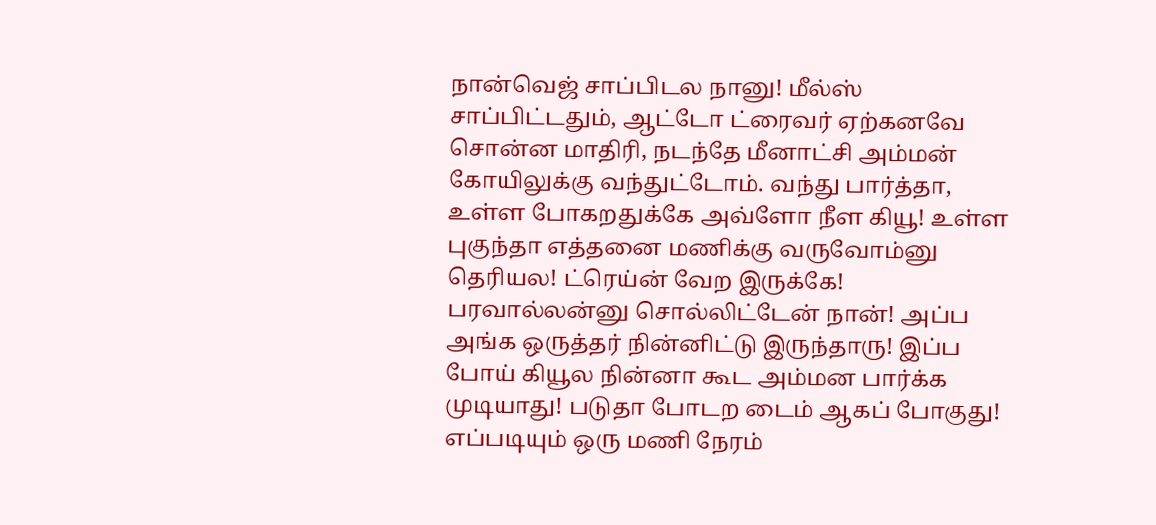நான்வெஜ் சாப்பிடல நானு! மீல்ஸ் சாப்பிட்டதும், ஆட்டோ ட்ரைவர் ஏற்கனவே சொன்ன மாதிரி, நடந்தே மீனாட்சி அம்மன் கோயிலுக்கு வந்துட்டோம். வந்து பார்த்தா, உள்ள போகறதுக்கே அவ்ளோ நீள கியூ! உள்ள புகுந்தா எத்தனை மணிக்கு வருவோம்னு தெரியல! ட்ரெய்ன் வேற இருக்கே! பரவால்லன்னு சொல்லிட்டேன் நான்! அப்ப அங்க ஒருத்தர் நின்னிட்டு இருந்தாரு! இப்ப போய் கியூல நின்னா கூட அம்மன பார்க்க முடியாது! படுதா போடற டைம் ஆகப் போகுது! எப்படியும் ஒரு மணி நேரம்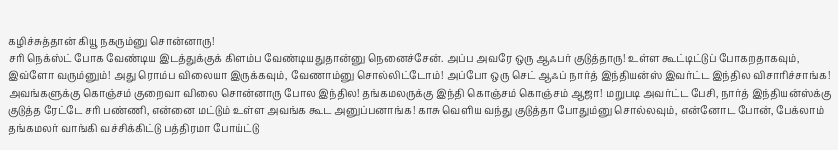கழிச்சுத்தான் கியூ நகரும்னு சொன்னாரு!
சரி நெக்ஸ்ட் போக வேண்டிய இடத்துக்குக் கிளம்ப வேண்டியதுதான்னு நெனைச்சேன். அப்ப அவரே ஒரு ஆஃபர் குடுத்தாரு! உள்ள கூட்டிட்டுப் போகறதாகவும், இவ்ளோ வரும்னும்! அது ரொம்ப விலையா இருக்கவும், வேணாம்னு சொல்லிட்டோம்! அப்போ ஒரு செட் ஆஃப் நார்த் இந்தியன்ஸ் இவர்ட்ட இந்தில விசாரிச்சாங்க! அவங்களுக்கு கொஞ்சம் குறைவா விலை சொன்னாரு போல இந்தில! தங்கமலருக்கு இந்தி கொஞ்சம் கொஞ்சம் ஆஜா! மறுபடி அவர்ட்ட பேசி, நார்த் இந்தியன்ஸ்க்கு குடுத்த ரேட்டே சரி பண்ணி, என்னை மட்டும் உள்ள அவங்க கூட அனுப்பனாங்க! காசு வெளிய வந்து குடுத்தா போதும்னு சொல்லவும், என்னோட போன், பேக்லாம் தங்கமலர் வாங்கி வச்சிக்கிட்டு பத்திரமா போய்ட்டு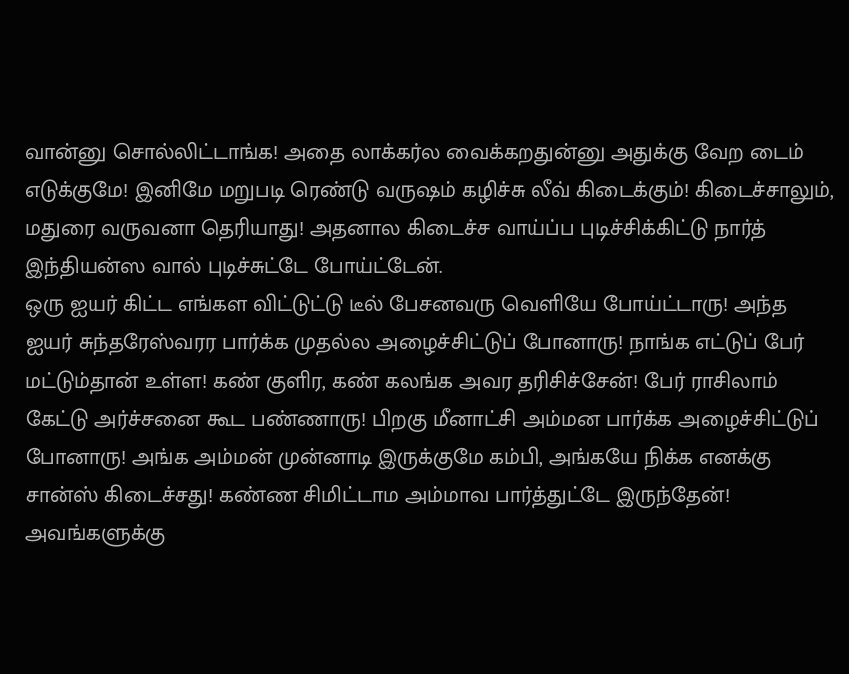வான்னு சொல்லிட்டாங்க! அதை லாக்கர்ல வைக்கறதுன்னு அதுக்கு வேற டைம் எடுக்குமே! இனிமே மறுபடி ரெண்டு வருஷம் கழிச்சு லீவ் கிடைக்கும்! கிடைச்சாலும், மதுரை வருவனா தெரியாது! அதனால கிடைச்ச வாய்ப்ப புடிச்சிக்கிட்டு நார்த் இந்தியன்ஸ வால் புடிச்சுட்டே போய்ட்டேன்.
ஒரு ஐயர் கிட்ட எங்கள விட்டுட்டு டீல் பேசனவரு வெளியே போய்ட்டாரு! அந்த ஐயர் சுந்தரேஸ்வரர பார்க்க முதல்ல அழைச்சிட்டுப் போனாரு! நாங்க எட்டுப் பேர் மட்டும்தான் உள்ள! கண் குளிர, கண் கலங்க அவர தரிசிச்சேன்! பேர் ராசிலாம் கேட்டு அர்ச்சனை கூட பண்ணாரு! பிறகு மீனாட்சி அம்மன பார்க்க அழைச்சிட்டுப் போனாரு! அங்க அம்மன் முன்னாடி இருக்குமே கம்பி, அங்கயே நிக்க எனக்கு சான்ஸ் கிடைச்சது! கண்ண சிமிட்டாம அம்மாவ பார்த்துட்டே இருந்தேன்! அவங்களுக்கு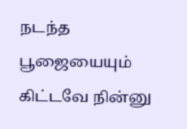நடந்த பூஜையையும் கிட்டவே நின்னு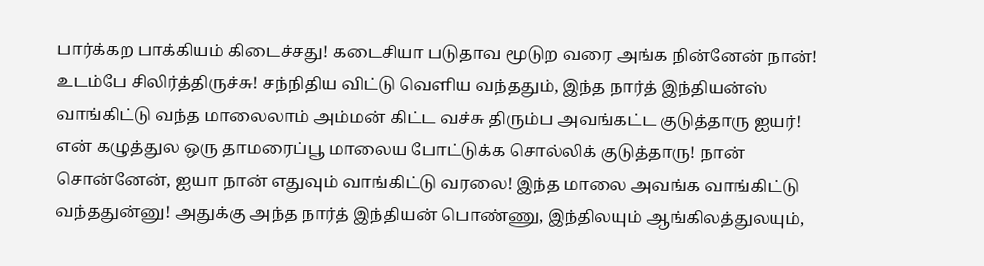பார்க்கற பாக்கியம் கிடைச்சது! கடைசியா படுதாவ மூடுற வரை அங்க நின்னேன் நான்! உடம்பே சிலிர்த்திருச்சு! சந்நிதிய விட்டு வெளிய வந்ததும், இந்த நார்த் இந்தியன்ஸ் வாங்கிட்டு வந்த மாலைலாம் அம்மன் கிட்ட வச்சு திரும்ப அவங்கட்ட குடுத்தாரு ஐயர்! என் கழுத்துல ஒரு தாமரைப்பூ மாலைய போட்டுக்க சொல்லிக் குடுத்தாரு! நான் சொன்னேன், ஐயா நான் எதுவும் வாங்கிட்டு வரலை! இந்த மாலை அவங்க வாங்கிட்டு வந்ததுன்னு! அதுக்கு அந்த நார்த் இந்தியன் பொண்ணு, இந்திலயும் ஆங்கிலத்துலயும்,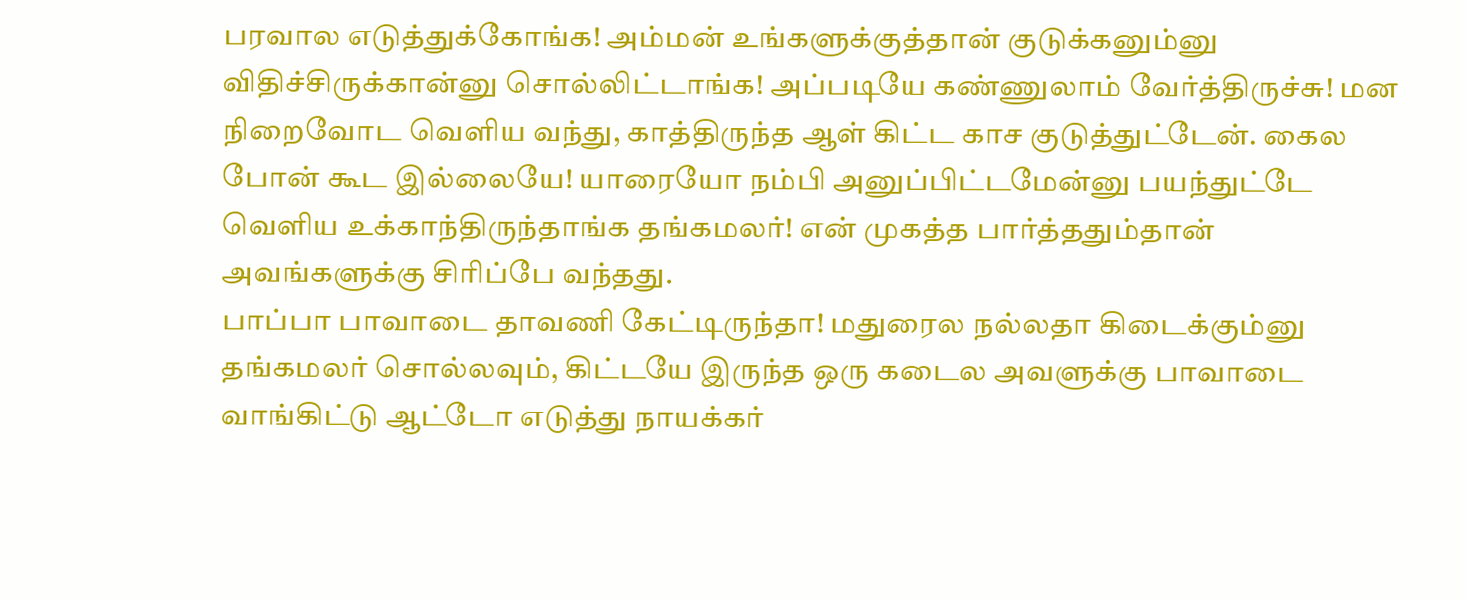பரவால எடுத்துக்கோங்க! அம்மன் உங்களுக்குத்தான் குடுக்கனும்னு விதிச்சிருக்கான்னு சொல்லிட்டாங்க! அப்படியே கண்ணுலாம் வேர்த்திருச்சு! மன நிறைவோட வெளிய வந்து, காத்திருந்த ஆள் கிட்ட காச குடுத்துட்டேன். கைல போன் கூட இல்லையே! யாரையோ நம்பி அனுப்பிட்டமேன்னு பயந்துட்டே வெளிய உக்காந்திருந்தாங்க தங்கமலர்! என் முகத்த பார்த்ததும்தான் அவங்களுக்கு சிரிப்பே வந்தது.
பாப்பா பாவாடை தாவணி கேட்டிருந்தா! மதுரைல நல்லதா கிடைக்கும்னு தங்கமலர் சொல்லவும், கிட்டயே இருந்த ஒரு கடைல அவளுக்கு பாவாடை வாங்கிட்டு ஆட்டோ எடுத்து நாயக்கர்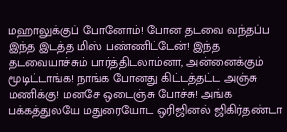மஹாலுக்குப் போனோம்! போன தடவை வந்தப்ப இந்த இடத்த மிஸ் பண்ணிட்டேன்! இந்த தடவையாச்சும் பார்த்திடலாம்னா, அன்னைக்கும் மூடிட்டாங்க! நாங்க போனது கிட்டத்தட்ட அஞ்சு மணிக்கு! மனசே ஒடைஞ்சு போச்சு! அங்க பக்கத்துலயே மதுரையோட ஒரிஜினல் ஜிகிர்தண்டா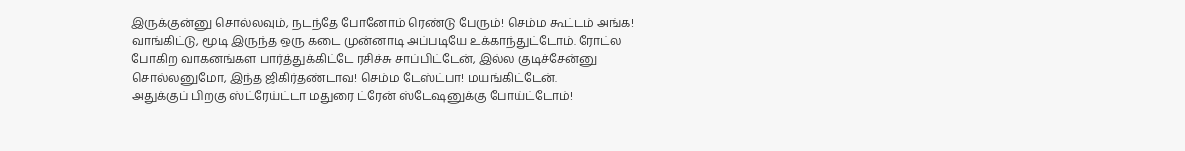இருக்குன்னு சொல்லவும், நடந்தே போனோம் ரெண்டு பேரும்! செம்ம கூட்டம் அங்க! வாங்கிட்டு, மூடி இருந்த ஒரு கடை முன்னாடி அப்படியே உக்காந்துட்டோம். ரோட்ல போகிற வாகனங்கள பார்த்துக்கிட்டே ரசிச்சு சாப்பிட்டேன், இல்ல குடிச்சேன்னு சொல்லனுமோ, இந்த ஜிகிர்தண்டாவ! செம்ம டேஸ்ட்பா! மயங்கிட்டேன்.
அதுக்குப் பிறகு ஸ்ட்ரேய்ட்டா மதுரை ட்ரேன் ஸ்டேஷனுக்கு போய்ட்டோம்!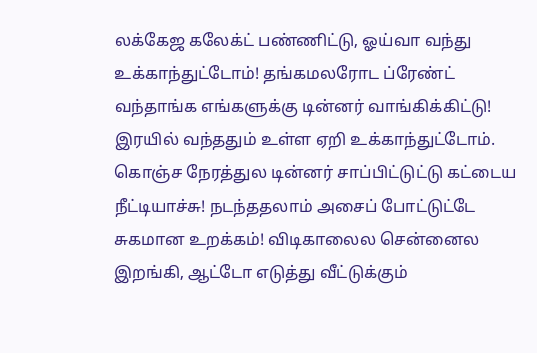லக்கேஜ கலேக்ட் பண்ணிட்டு, ஓய்வா வந்து உக்காந்துட்டோம்! தங்கமலரோட ப்ரேண்ட் வந்தாங்க எங்களுக்கு டின்னர் வாங்கிக்கிட்டு! இரயில் வந்ததும் உள்ள ஏறி உக்காந்துட்டோம். கொஞ்ச நேரத்துல டின்னர் சாப்பிட்டுட்டு கட்டைய நீட்டியாச்சு! நடந்ததலாம் அசைப் போட்டுட்டே சுகமான உறக்கம்! விடிகாலைல சென்னைல இறங்கி, ஆட்டோ எடுத்து வீட்டுக்கும்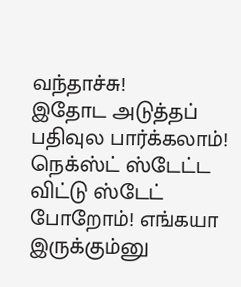வந்தாச்சு!
இதோட அடுத்தப் பதிவுல பார்க்கலாம்! நெக்ஸ்ட் ஸ்டேட்ட விட்டு ஸ்டேட் போறோம்! எங்கயா இருக்கும்னு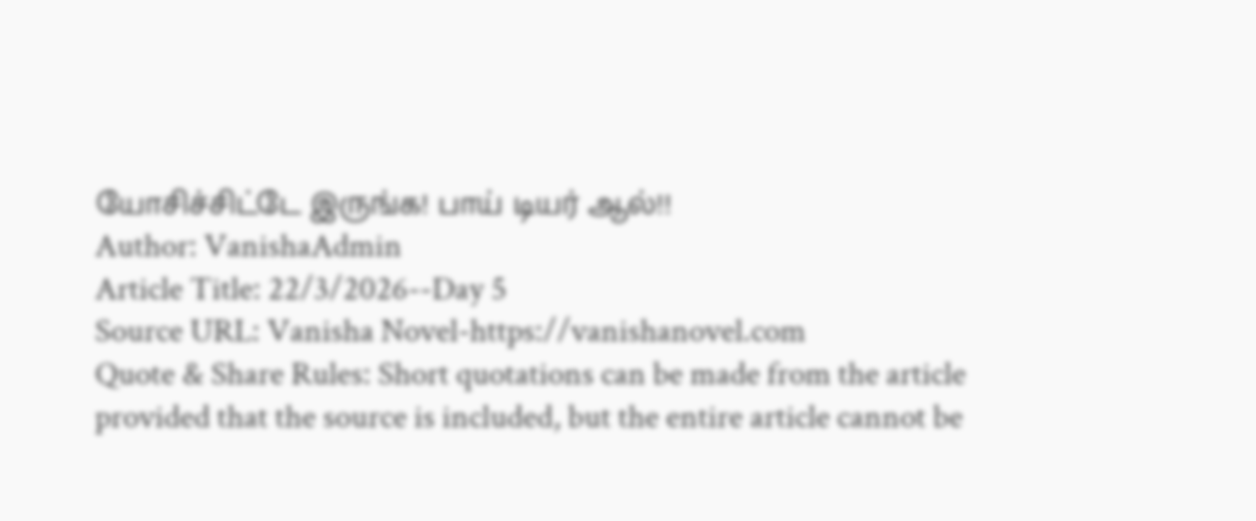யோசிச்சிட்டே இருங்க! பாய் டியர் ஆல்!!
Author: VanishaAdmin
Article Title: 22/3/2026--Day 5
Source URL: Vanisha Novel-https://vanishanovel.com
Quote & Share Rules: Short quotations can be made from the article provided that the source is included, but the entire article cannot be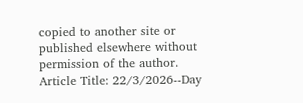copied to another site or published elsewhere without permission of the author.
Article Title: 22/3/2026--Day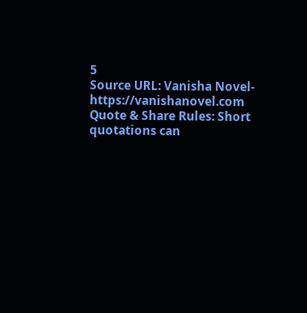5
Source URL: Vanisha Novel-https://vanishanovel.com
Quote & Share Rules: Short quotations can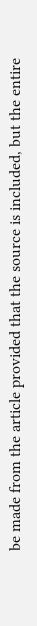be made from the article provided that the source is included, but the entire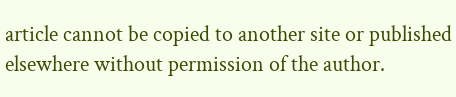article cannot be copied to another site or published elsewhere without permission of the author.